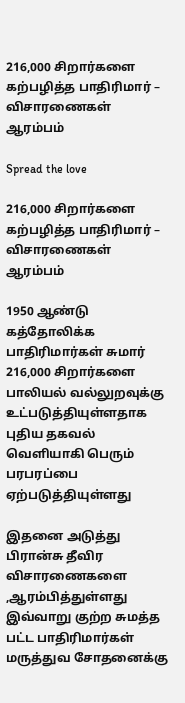216,000 சிறார்களை கற்பழித்த பாதிரிமார் – விசாரணைகள் ஆரம்பம்

Spread the love

216,000 சிறார்களை கற்பழித்த பாதிரிமார் – விசாரணைகள் ஆரம்பம்

1950 ஆண்டு கத்தோலிக்க பாதிரிமார்கள் சுமார் 216,000 சிறார்களை பாலியல் வல்லுறவுக்கு உட்படுத்தியுள்ளதாக புதிய தகவல் வெளியாகி பெரும் பரபரப்பை ஏற்படுத்தியுள்ளது

இதனை அடுத்து பிரான்சு தீவிர விசாரணைகளை ,ஆரம்பித்துள்ளது இவ்வாறு குற்ற சுமத்த பட்ட பாதிரிமார்கள்
மருத்துவ சோதனைக்கு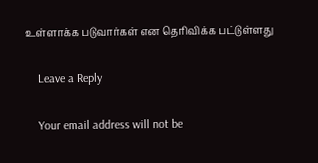உள்ளாக்க படுவார்கள் என தெரிவிக்க பட்டுள்ளது

    Leave a Reply

    Your email address will not be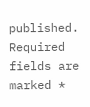published. Required fields are marked *